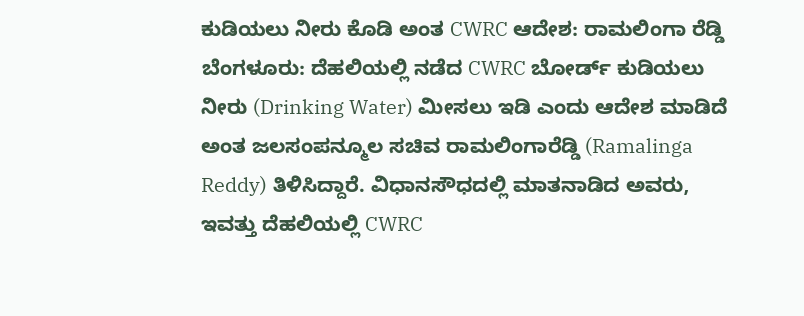ಕುಡಿಯಲು ನೀರು ಕೊಡಿ ಅಂತ CWRC ಆದೇಶ: ರಾಮಲಿಂಗಾ ರೆಡ್ಡಿ
ಬೆಂಗಳೂರು: ದೆಹಲಿಯಲ್ಲಿ ನಡೆದ CWRC ಬೋರ್ಡ್ ಕುಡಿಯಲು ನೀರು (Drinking Water) ಮೀಸಲು ಇಡಿ ಎಂದು ಆದೇಶ ಮಾಡಿದೆ ಅಂತ ಜಲಸಂಪನ್ಮೂಲ ಸಚಿವ ರಾಮಲಿಂಗಾರೆಡ್ಡಿ (Ramalinga Reddy) ತಿಳಿಸಿದ್ದಾರೆ. ವಿಧಾನಸೌಧದಲ್ಲಿ ಮಾತನಾಡಿದ ಅವರು, ಇವತ್ತು ದೆಹಲಿಯಲ್ಲಿ CWRC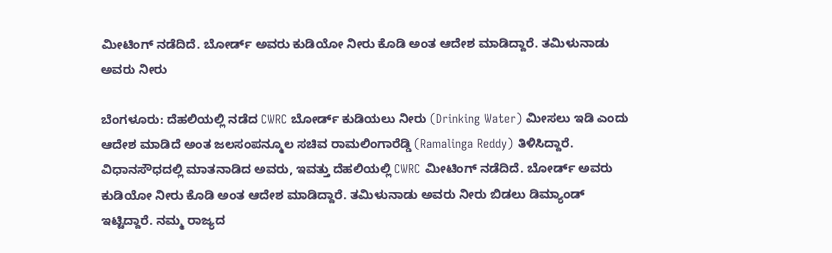ಮೀಟಿಂಗ್ ನಡೆದಿದೆ. ಬೋರ್ಡ್ ಅವರು ಕುಡಿಯೋ ನೀರು ಕೊಡಿ ಅಂತ ಆದೇಶ ಮಾಡಿದ್ದಾರೆ. ತಮಿಳುನಾಡು ಅವರು ನೀರು

ಬೆಂಗಳೂರು: ದೆಹಲಿಯಲ್ಲಿ ನಡೆದ CWRC ಬೋರ್ಡ್ ಕುಡಿಯಲು ನೀರು (Drinking Water) ಮೀಸಲು ಇಡಿ ಎಂದು ಆದೇಶ ಮಾಡಿದೆ ಅಂತ ಜಲಸಂಪನ್ಮೂಲ ಸಚಿವ ರಾಮಲಿಂಗಾರೆಡ್ಡಿ (Ramalinga Reddy) ತಿಳಿಸಿದ್ದಾರೆ. ವಿಧಾನಸೌಧದಲ್ಲಿ ಮಾತನಾಡಿದ ಅವರು, ಇವತ್ತು ದೆಹಲಿಯಲ್ಲಿ CWRC ಮೀಟಿಂಗ್ ನಡೆದಿದೆ. ಬೋರ್ಡ್ ಅವರು ಕುಡಿಯೋ ನೀರು ಕೊಡಿ ಅಂತ ಆದೇಶ ಮಾಡಿದ್ದಾರೆ. ತಮಿಳುನಾಡು ಅವರು ನೀರು ಬಿಡಲು ಡಿಮ್ಯಾಂಡ್ ಇಟ್ಟಿದ್ದಾರೆ. ನಮ್ಮ ರಾಜ್ಯದ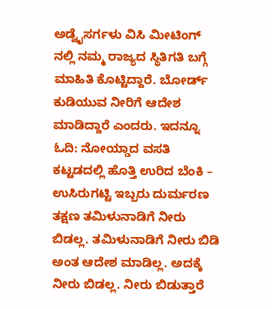ಅಡ್ವೈಸರ್ಗಳು ವಿಸಿ ಮೀಟಿಂಗ್ ನಲ್ಲಿ ನಮ್ಮ ರಾಜ್ಯದ ಸ್ಥಿತಿಗತಿ ಬಗ್ಗೆ ಮಾಹಿತಿ ಕೊಟ್ಟಿದ್ದಾರೆ. ಬೋರ್ಡ್ ಕುಡಿಯುವ ನೀರಿಗೆ ಆದೇಶ ಮಾಡಿದ್ದಾರೆ ಎಂದರು. ಇದನ್ನೂ ಓದಿ: ನೋಯ್ಡಾದ ವಸತಿ ಕಟ್ಟಡದಲ್ಲಿ ಹೊತ್ತಿ ಉರಿದ ಬೆಂಕಿ – ಉಸಿರುಗಟ್ಟಿ ಇಬ್ಬರು ದುರ್ಮರಣ ತಕ್ಷಣ ತಮಿಳುನಾಡಿಗೆ ನೀರು ಬಿಡಲ್ಲ. ತಮಿಳುನಾಡಿಗೆ ನೀರು ಬಿಡಿ ಅಂತ ಆದೇಶ ಮಾಡಿಲ್ಲ. ಅದಕ್ಕೆ ನೀರು ಬಿಡಲ್ಲ. ನೀರು ಬಿಡುತ್ತಾರೆ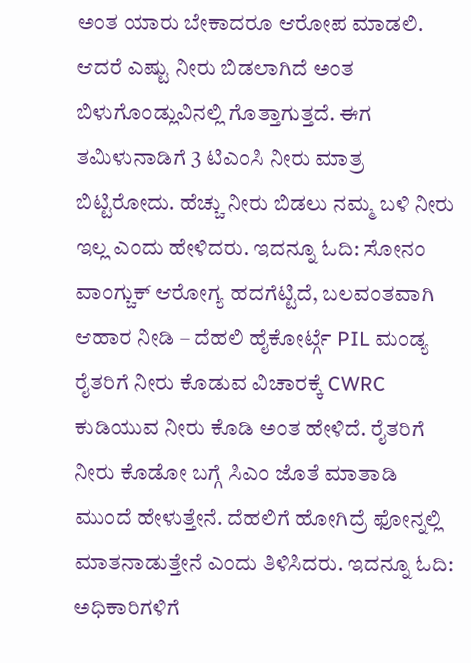ಅಂತ ಯಾರು ಬೇಕಾದರೂ ಆರೋಪ ಮಾಡಲಿ. ಆದರೆ ಎಷ್ಟು ನೀರು ಬಿಡಲಾಗಿದೆ ಅಂತ ಬಿಳುಗೊಂಡ್ಲುವಿನಲ್ಲಿ ಗೊತ್ತಾಗುತ್ತದೆ. ಈಗ ತಮಿಳುನಾಡಿಗೆ 3 ಟಿಎಂಸಿ ನೀರು ಮಾತ್ರ ಬಿಟ್ಟಿರೋದು. ಹೆಚ್ಚು ನೀರು ಬಿಡಲು ನಮ್ಮ ಬಳಿ ನೀರು ಇಲ್ಲ ಎಂದು ಹೇಳಿದರು. ಇದನ್ನೂ ಓದಿ: ಸೋನಂ ವಾಂಗ್ಚುಕ್ ಆರೋಗ್ಯ ಹದಗೆಟ್ಟಿದೆ, ಬಲವಂತವಾಗಿ ಆಹಾರ ನೀಡಿ – ದೆಹಲಿ ಹೈಕೋರ್ಟ್ಗೆ PIL ಮಂಡ್ಯ ರೈತರಿಗೆ ನೀರು ಕೊಡುವ ವಿಚಾರಕ್ಕೆ CWRC ಕುಡಿಯುವ ನೀರು ಕೊಡಿ ಅಂತ ಹೇಳಿದೆ. ರೈತರಿಗೆ ನೀರು ಕೊಡೋ ಬಗ್ಗೆ ಸಿಎಂ ಜೊತೆ ಮಾತಾಡಿ ಮುಂದೆ ಹೇಳುತ್ತೇನೆ. ದೆಹಲಿಗೆ ಹೋಗಿದ್ರೆ ಫೋನ್ನಲ್ಲಿ ಮಾತನಾಡುತ್ತೇನೆ ಎಂದು ತಿಳಿಸಿದರು. ಇದನ್ನೂ ಓದಿ: ಅಧಿಕಾರಿಗಳಿಗೆ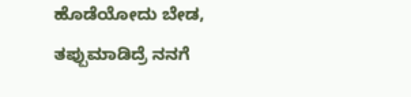ಹೊಡೆಯೋದು ಬೇಡ, ತಪ್ಪುಮಾಡಿದ್ರೆ ನನಗೆ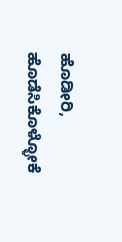ಹೊಡೀರಿ, ಹೊಡೆಸಿಕೊಳ್ಳೋಕೆ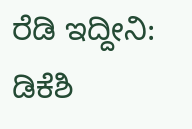ರೆಡಿ ಇದ್ದೀನಿ: ಡಿಕೆಶಿ